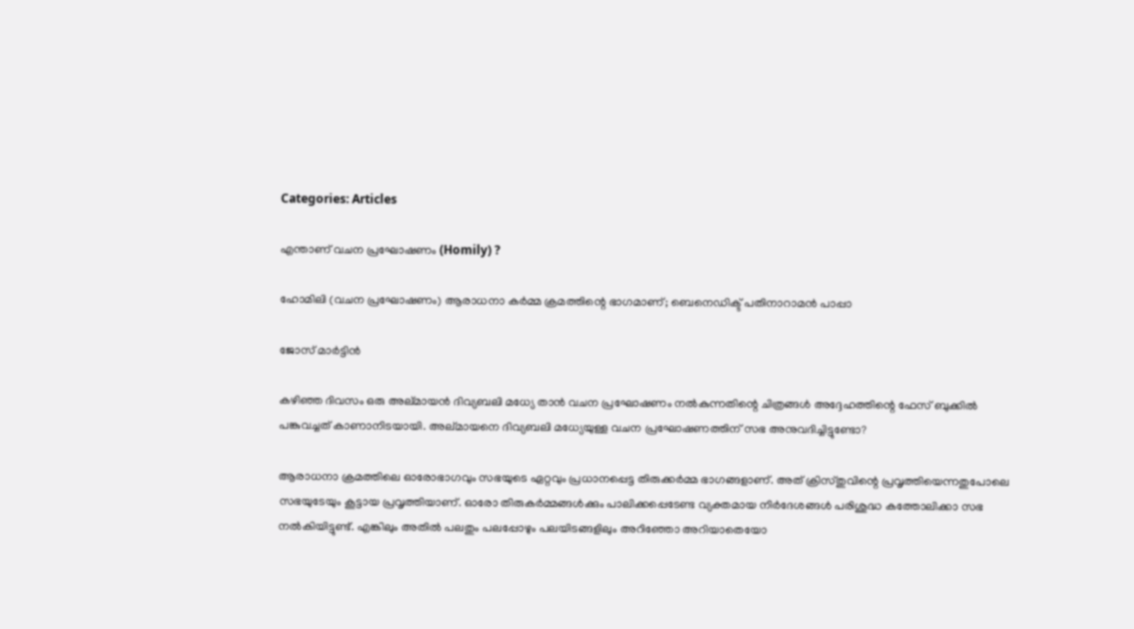Categories: Articles

എന്താണ് വചന പ്രഘോഷണം (Homily) ?

ഹോമിലി (വചന പ്രഘോഷണം) ആരാധനാ കർമ്മ ക്രമത്തിന്റെ ഭാഗമാണ്; ബെനെഡിക്ട് പതിനാറാമൻ പാപ്പാ

ജോസ് മാർട്ടിൻ

കഴിഞ്ഞ ദിവസം ഒരു അല്മായൻ ദിവ്യബലി മധ്യേ താൻ വചന പ്രഘോഷണം നൽകുന്നതിന്റെ ചിത്രങ്ങൾ അദ്ദേഹത്തിന്റെ ഫേസ് ബുക്കിൽ പങ്കുവച്ചത് കാണാനിടയായി. അല്മായനെ ദിവ്യബലി മധ്യേയുള്ള വചന പ്രഘോഷണത്തിന് സഭ അനുവദിച്ചിട്ടുണ്ടോ?

ആരാധനാ ക്രമത്തിലെ ഓരോഭാഗവും സഭയുടെ ഏറ്റവും പ്രധാനപ്പെട്ട തിരുക്കര്‍മ്മ ഭാഗങ്ങളാണ്. അത് ക്രിസ്തുവിന്റെ പ്രവൃത്തിയെന്നതുപോലെ സഭയുടേയും കൂട്ടായ പ്രവൃത്തിയാണ്. ഓരോ തിരുകർമ്മങ്ങൾക്കും പാലിക്കപ്പെടേണ്ട വ്യക്തമായ നിർദേശങ്ങൾ പരിശുദ്ധ കത്തോലിക്കാ സഭ നൽകിയിട്ടുണ്ട്. എങ്കിലും അതിൽ പലതും പലപ്പോഴും പലയിടങ്ങളിലും അറിഞ്ഞോ അറിയാതെയോ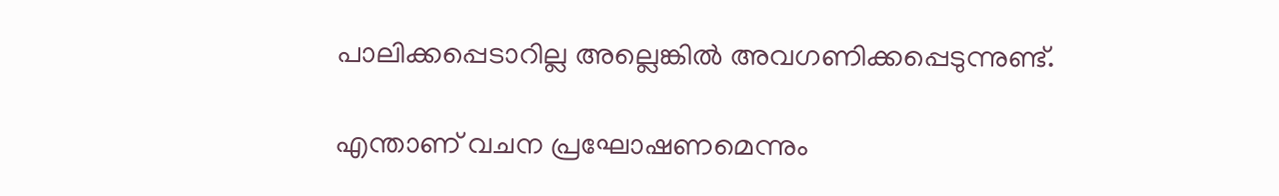പാലിക്കപ്പെടാറില്ല അല്ലെങ്കിൽ അവഗണിക്കപ്പെടുന്നുണ്ട്.

എന്താണ് വചന പ്രഘോഷണമെന്നും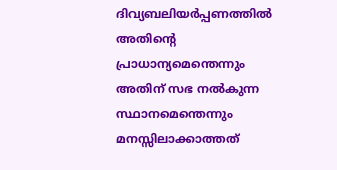ദിവ്യബലിയർപ്പണത്തിൽ അതിന്റെ പ്രാധാന്യമെന്തെന്നും അതിന് സഭ നൽകുന്ന സ്ഥാനമെന്തെന്നും മനസ്സിലാക്കാത്തത്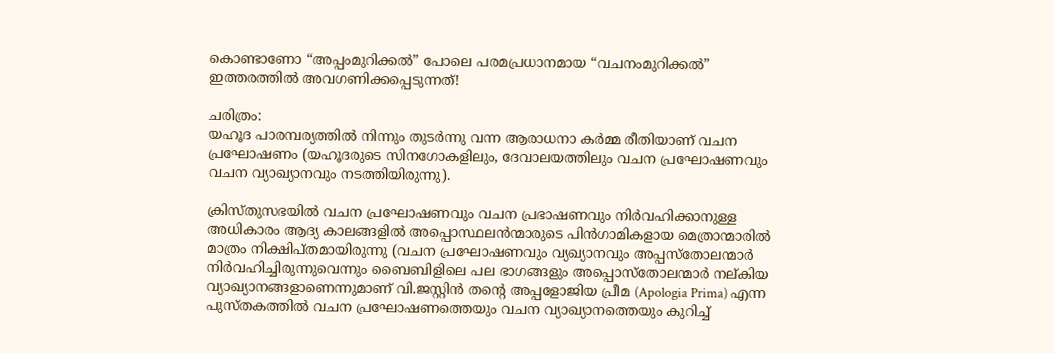കൊണ്ടാണോ “അപ്പംമുറിക്കൽ” പോലെ പരമപ്രധാനമായ “വചനംമുറിക്കൽ” ഇത്തരത്തിൽ അവഗണിക്കപ്പെടുന്നത്!

ചരിത്രം:
യഹൂദ പാരമ്പര്യത്തിൽ നിന്നും തുടർന്നു വന്ന ആരാധനാ കർമ്മ രീതിയാണ് വചന പ്രഘോഷണം (യഹൂദരുടെ സിനഗോകളിലും, ദേവാലയത്തിലും വചന പ്രഘോഷണവും വചന വ്യാഖ്യാനവും നടത്തിയിരുന്നു).

ക്രിസ്തുസഭയിൽ വചന പ്രഘോഷണവും വചന പ്രഭാഷണവും നിർവഹിക്കാനുള്ള അധികാരം ആദ്യ കാലങ്ങളിൽ അപ്പൊസ്ഥലൻന്മാരുടെ പിൻഗാമികളായ മെത്രാന്മാരിൽ മാത്രം നിക്ഷിപ്തമായിരുന്നു (വചന പ്രഘോഷണവും വ്യഖ്യാനവും അപ്പസ്തോലന്മാർ നിർവഹിച്ചിരുന്നുവെന്നും ബൈബിളിലെ പല ഭാഗങ്ങളും അപ്പൊസ്തോലന്മാർ നല്കിയ വ്യാഖ്യാനങ്ങളാണെന്നുമാണ് വി.ജസ്റ്റിൻ തന്റെ അപ്പളോജിയ പ്രീമ (Apologia Prima) എന്ന പുസ്തകത്തിൽ വചന പ്രഘോഷണത്തെയും വചന വ്യാഖ്യാനത്തെയും കുറിച്ച്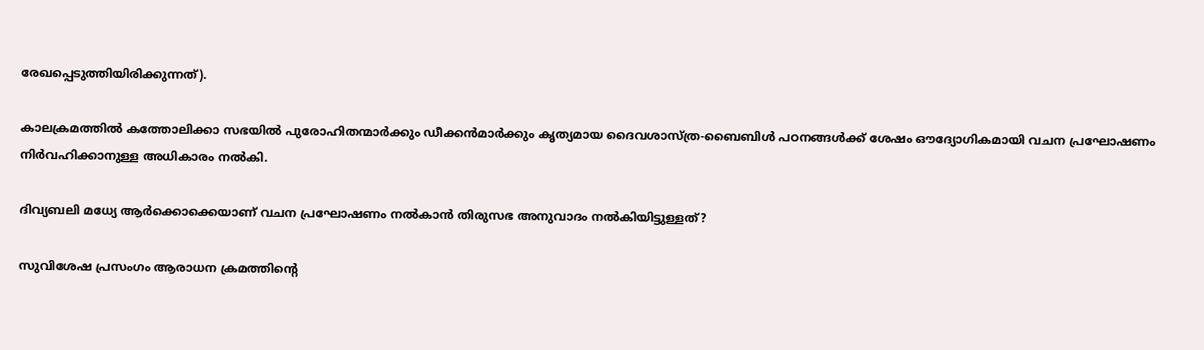രേഖപ്പെടുത്തിയിരിക്കുന്നത്).

കാലക്രമത്തിൽ കത്തോലിക്കാ സഭയിൽ പുരോഹിതന്മാർക്കും ഡീക്കൻമാർക്കും കൃത്യമായ ദൈവശാസ്ത്ര-ബൈബിൾ പഠനങ്ങൾക്ക് ശേഷം ഔദ്യോഗികമായി വചന പ്രഘോഷണം നിർവഹിക്കാനുള്ള അധികാരം നൽകി.

ദിവ്യബലി മധ്യേ ആർക്കൊക്കെയാണ് വചന പ്രഘോഷണം നൽകാൻ തിരുസഭ അനുവാദം നൽകിയിട്ടുള്ളത്?

സുവിശേഷ പ്രസംഗം ആരാധന ക്രമത്തിന്റെ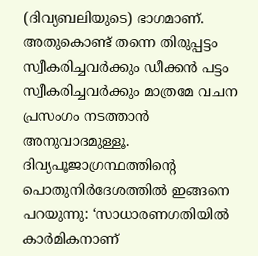(ദിവ്യബലിയുടെ) ഭാഗമാണ്. അതുകൊണ്ട് തന്നെ തിരുപ്പട്ടം സ്വീകരിച്ചവർക്കും ഡീക്കൻ പട്ടം സ്വീകരിച്ചവർക്കും മാത്രമേ വചന പ്രസംഗം നടത്താൻ അനുവാദമുള്ളൂ. ദിവ്യപൂജാഗ്രന്ഥത്തിന്റെ പൊതുനിർദേശത്തിൽ ഇങ്ങനെ പറയുന്നു: ‘സാധാരണഗതിയിൽ കാർമികനാണ്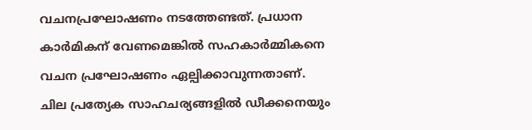വചനപ്രഘോഷണം നടത്തേണ്ടത്. പ്രധാന കാർമികന് വേണമെങ്കിൽ സഹകാർമ്മികനെ വചന പ്രഘോഷണം ഏല്പിക്കാവുന്നതാണ്. ചില പ്രത്യേക സാഹചര്യങ്ങളിൽ ഡീക്കനെയും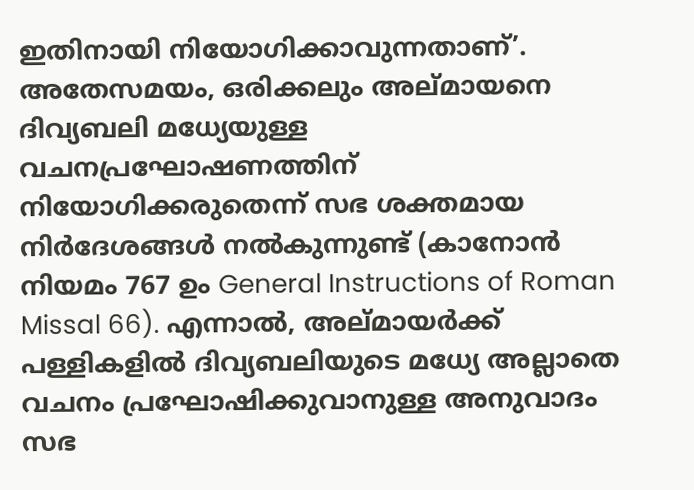ഇതിനായി നിയോഗിക്കാവുന്നതാണ്’. അതേസമയം, ഒരിക്കലും അല്മായനെ ദിവ്യബലി മധ്യേയുള്ള വചനപ്രഘോഷണത്തിന് നിയോഗിക്കരുതെന്ന് സഭ ശക്തമായ നിർദേശങ്ങൾ നൽകുന്നുണ്ട് (കാനോൻ നിയമം 767 ഉം General Instructions of Roman Missal 66). എന്നാൽ, അല്മായർക്ക് പള്ളികളിൽ ദിവ്യബലിയുടെ മധ്യേ അല്ലാതെ വചനം പ്രഘോഷിക്കുവാനുള്ള അനുവാദം സഭ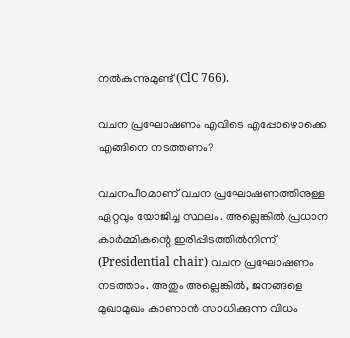നൽകുന്നുമുണ്ട് (ClC 766).

വചന പ്രഘോഷണം എവിടെ എപ്പോഴൊക്കെ എങ്ങിനെ നടത്തണം?

വചനപീഠമാണ് വചന പ്രഘോഷണത്തിനുള്ള ഏറ്റവും യോജിച്ച സ്ഥലം. അല്ലെങ്കിൽ പ്രധാന കാർമ്മികന്റെ ഇരിപ്പിടത്തിൽനിന്ന് (Presidential chair) വചന പ്രഘോഷണം നടത്താം. അതും അല്ലെങ്കിൽ, ജനങ്ങളെ മുഖാമുഖം കാണാൻ സാധിക്കുന്ന വിധം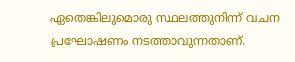ഏതെങ്കിലുമൊരു സ്ഥലത്തുനിന്ന് വചന പ്രഘോഷണം നടത്താവുന്നതാണ്.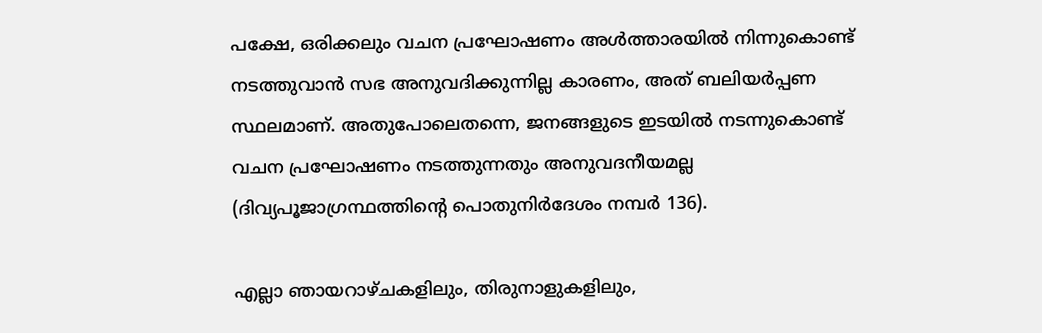പക്ഷേ, ഒരിക്കലും വചന പ്രഘോഷണം അൾത്താരയിൽ നിന്നുകൊണ്ട് നടത്തുവാൻ സഭ അനുവദിക്കുന്നില്ല കാരണം, അത് ബലിയർപ്പണ സ്ഥലമാണ്. അതുപോലെതന്നെ, ജനങ്ങളുടെ ഇടയിൽ നടന്നുകൊണ്ട് വചന പ്രഘോഷണം നടത്തുന്നതും അനുവദനീയമല്ല (ദിവ്യപൂജാഗ്രന്ഥത്തിന്റെ പൊതുനിർദേശം നമ്പർ 136).

എല്ലാ ഞായറാഴ്ചകളിലും, തിരുനാളുകളിലും,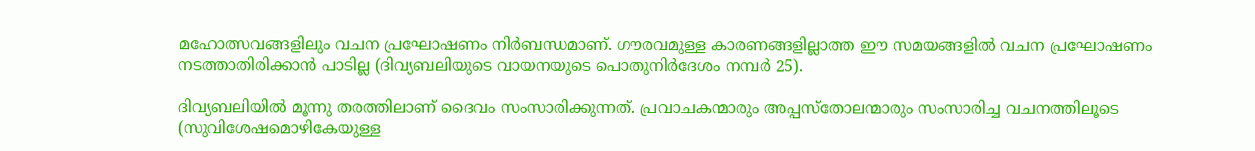മഹോത്സവങ്ങളിലും വചന പ്രഘോഷണം നിർബന്ധമാണ്. ഗൗരവമുള്ള കാരണങ്ങളില്ലാത്ത ഈ സമയങ്ങളിൽ വചന പ്രഘോഷണം നടത്താതിരിക്കാൻ പാടില്ല (ദിവ്യബലിയുടെ വായനയുടെ പൊതുനിർദേശം നമ്പർ 25).

ദിവ്യബലിയിൽ മൂന്നു തരത്തിലാണ് ദൈവം സംസാരിക്കുന്നത്. പ്രവാചകന്മാരും അപ്പസ്തോലന്മാരും സംസാരിച്ച വചനത്തിലൂടെ (സുവിശേഷമൊഴികേയുള്ള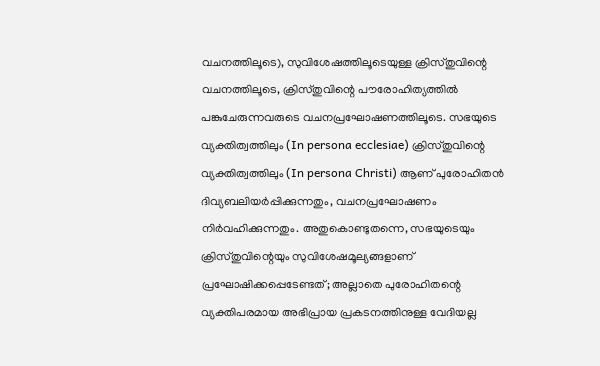വചനത്തിലൂടെ), സുവിശേഷത്തിലൂടെയുള്ള ക്രിസ്തുവിന്റെ വചനത്തിലൂടെ, ക്രിസ്തുവിന്റെ പൗരോഹിത്യത്തിൽ പങ്കുചേരുന്നവരുടെ വചനപ്രഘോഷണത്തിലൂടെ. സഭയുടെ വ്യക്തിത്വത്തിലും (In persona ecclesiae) ക്രിസ്തുവിന്റെ വ്യക്തിത്വത്തിലും (In persona Christi) ആണ് പുരോഹിതൻ ദിവ്യബലിയർപ്പിക്കുന്നതും, വചനപ്രഘോഷണം നിർവഹിക്കുന്നതും. അതുകൊണ്ടുതന്നെ, സഭയുടെയും ക്രിസ്തുവിന്റെയും സുവിശേഷമൂല്യങ്ങളാണ് പ്രഘോഷിക്കപ്പെടേണ്ടത്; അല്ലാതെ പുരോഹിതന്റെ വ്യക്തിപരമായ അഭിപ്രായ പ്രകടനത്തിനുള്ള വേദിയല്ല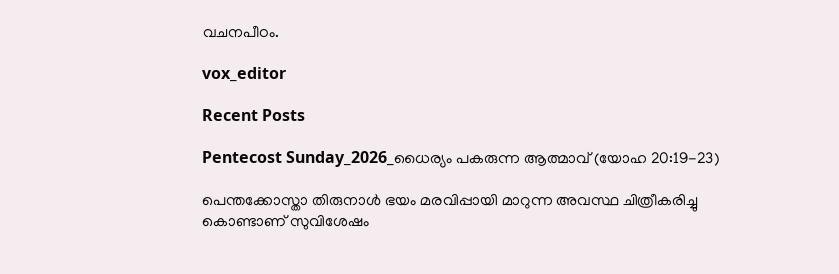വചനപീഠം.

vox_editor

Recent Posts

Pentecost Sunday_2026_ധൈര്യം പകരുന്ന ആത്മാവ് (യോഹ 20:19-23)

പെന്തക്കോസ്താ തിരുനാൾ ഭയം മരവിപ്പായി മാറുന്ന അവസ്ഥ ചിത്രീകരിച്ചു കൊണ്ടാണ് സുവിശേഷം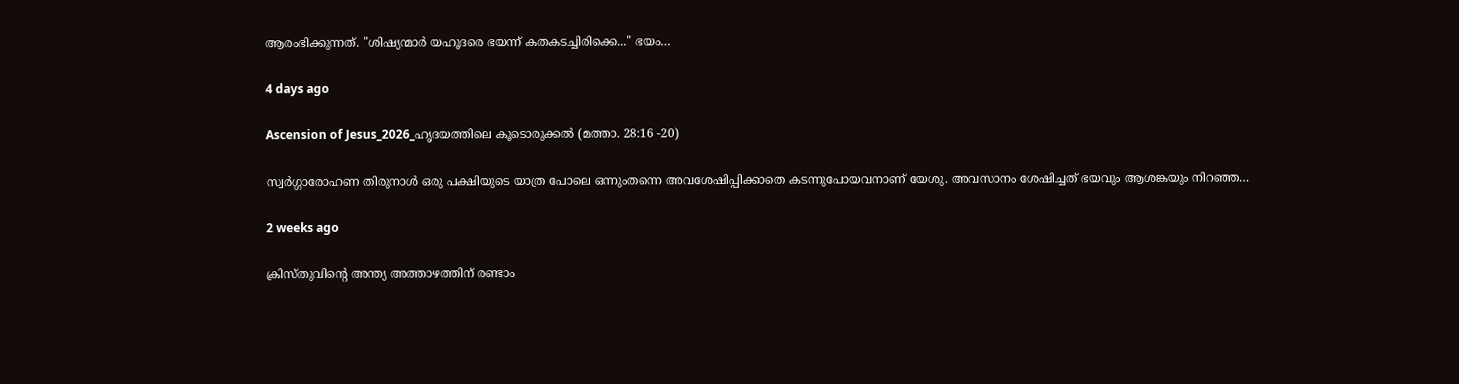ആരംഭിക്കുന്നത്. "ശിഷ്യന്മാർ യഹൂദരെ ഭയന്ന് കതകടച്ചിരിക്കെ..." ഭയം…

4 days ago

Ascension of Jesus_2026_ഹൃദയത്തിലെ കൂടൊരുക്കൽ (മത്താ. 28:16 -20)

സ്വർഗ്ഗാരോഹണ തിരുനാൾ ഒരു പക്ഷിയുടെ യാത്ര പോലെ ഒന്നുംതന്നെ അവശേഷിപ്പിക്കാതെ കടന്നുപോയവനാണ് യേശു. അവസാനം ശേഷിച്ചത് ഭയവും ആശങ്കയും നിറഞ്ഞ…

2 weeks ago

ക്രിസ്തുവിന്റെ അന്ത്യ അത്താഴത്തിന് രണ്ടാം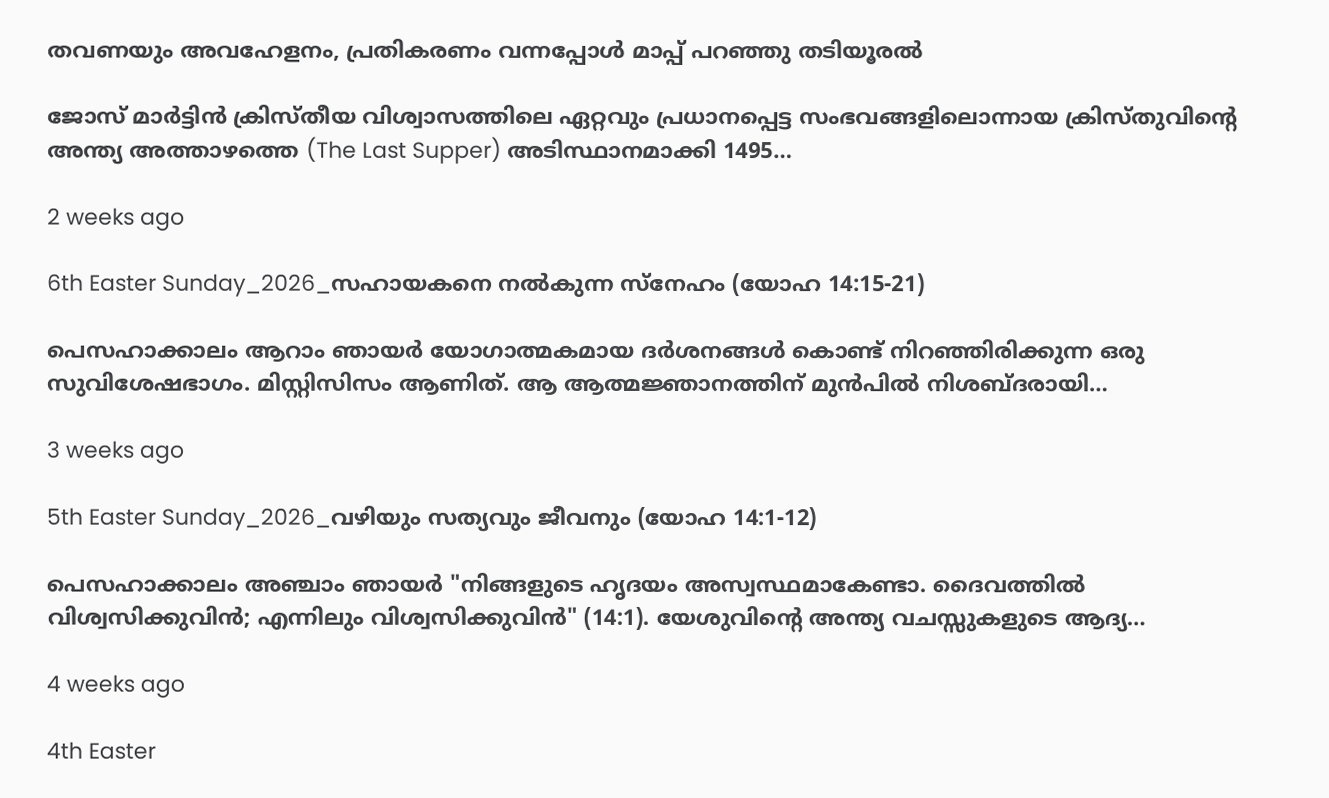തവണയും അവഹേളനം, പ്രതികരണം വന്നപ്പോൾ മാപ്പ് പറഞ്ഞു തടിയൂരൽ

ജോസ് മാർട്ടിൻ ക്രിസ്തീയ വിശ്വാസത്തിലെ ഏറ്റവും പ്രധാനപ്പെട്ട സംഭവങ്ങളിലൊന്നായ ക്രിസ്തുവിന്റെ അന്ത്യ അത്താഴത്തെ (The Last Supper) അടിസ്ഥാനമാക്കി 1495…

2 weeks ago

6th Easter Sunday_2026_സഹായകനെ നൽകുന്ന സ്നേഹം (യോഹ 14:15-21)

പെസഹാക്കാലം ആറാം ഞായർ യോഗാത്മകമായ ദർശനങ്ങൾ കൊണ്ട് നിറഞ്ഞിരിക്കുന്ന ഒരു സുവിശേഷഭാഗം. മിസ്റ്റിസിസം ആണിത്. ആ ആത്മജ്ഞാനത്തിന് മുൻപിൽ നിശബ്ദരായി…

3 weeks ago

5th Easter Sunday_2026_വഴിയും സത്യവും ജീവനും (യോഹ 14:1-12)

പെസഹാക്കാലം അഞ്ചാം ഞായർ "നിങ്ങളുടെ ഹൃദയം അസ്വസ്ഥമാകേണ്ടാ. ദൈവത്തിൽ വിശ്വസിക്കുവിൻ; എന്നിലും വിശ്വസിക്കുവിൻ" (14:1). യേശുവിന്റെ അന്ത്യ വചസ്സുകളുടെ ആദ്യ…

4 weeks ago

4th Easter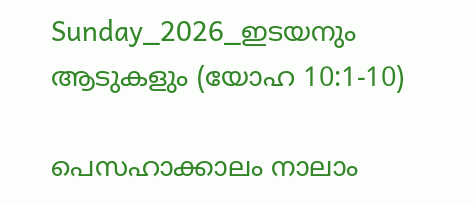Sunday_2026_ഇടയനും ആടുകളും (യോഹ 10:1-10)

പെസഹാക്കാലം നാലാം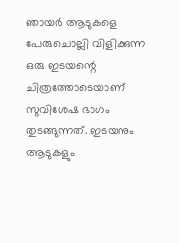ഞായർ ആടുകളെ പേരുചൊല്ലി വിളിക്കുന്ന ഒരു ഇടയന്റെ ചിത്രത്തോടെയാണ് സുവിശേഷ ഭാഗം തുടങ്ങുന്നത്. ഇടയനും ആടുകളും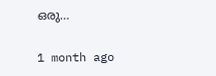ഒരു…

1 month ago